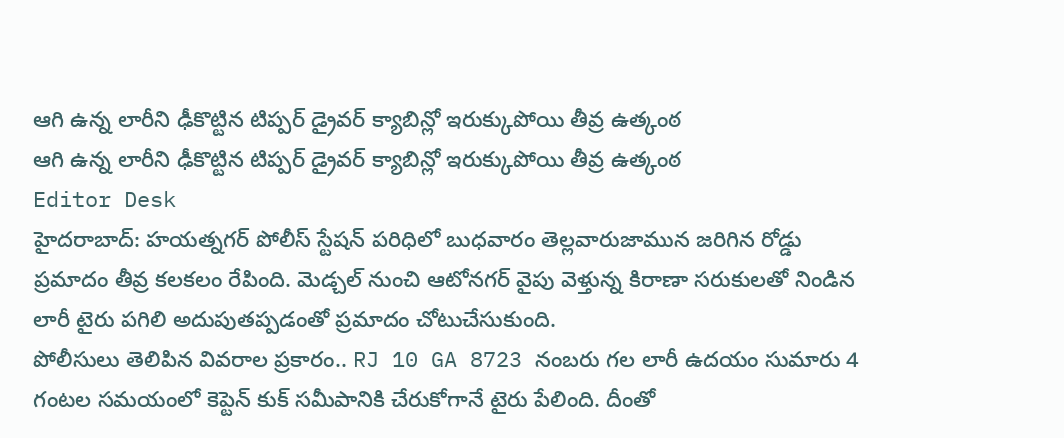ఆగి ఉన్న లారీని ఢీకొట్టిన టిప్పర్ డ్రైవర్ క్యాబిన్లో ఇరుక్కుపోయి తీవ్ర ఉత్కంఠ
ఆగి ఉన్న లారీని ఢీకొట్టిన టిప్పర్ డ్రైవర్ క్యాబిన్లో ఇరుక్కుపోయి తీవ్ర ఉత్కంఠ
Editor Desk
హైదరాబాద్: హయత్నగర్ పోలీస్ స్టేషన్ పరిధిలో బుధవారం తెల్లవారుజామున జరిగిన రోడ్డు ప్రమాదం తీవ్ర కలకలం రేపింది. మెడ్చల్ నుంచి ఆటోనగర్ వైపు వెళ్తున్న కిరాణా సరుకులతో నిండిన లారీ టైరు పగిలి అదుపుతప్పడంతో ప్రమాదం చోటుచేసుకుంది.
పోలీసులు తెలిపిన వివరాల ప్రకారం.. RJ 10 GA 8723 నంబరు గల లారీ ఉదయం సుమారు 4 గంటల సమయంలో కెప్టెన్ కుక్ సమీపానికి చేరుకోగానే టైరు పేలింది. దీంతో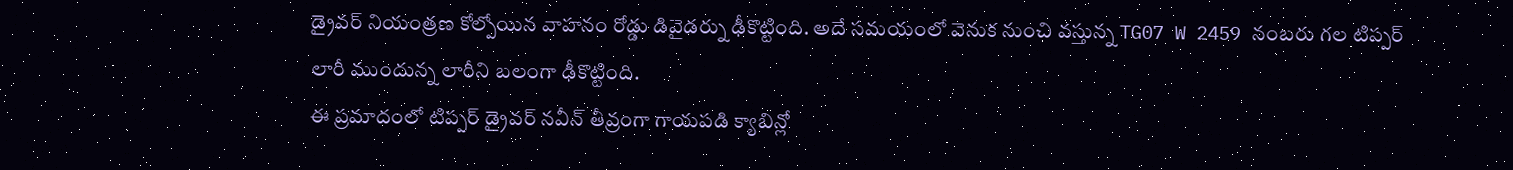డ్రైవర్ నియంత్రణ కోల్పోయిన వాహనం రోడ్డు డివైడర్ను ఢీకొట్టింది. అదే సమయంలో వెనుక నుంచి వస్తున్న TG07 W 2459 నంబరు గల టిప్పర్ లారీ ముందున్న లారీని బలంగా ఢీకొట్టింది.
ఈ ప్రమాదంలో టిప్పర్ డ్రైవర్ నవీన్ తీవ్రంగా గాయపడి క్యాబిన్లో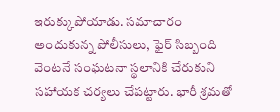ఇరుక్కుపోయాడు. సమాచారం అందుకున్న పోలీసులు, ఫైర్ సిబ్బంది వెంటనే సంఘటనా స్థలానికి చేరుకుని సహాయక చర్యలు చేపట్టారు. భారీ శ్రమతో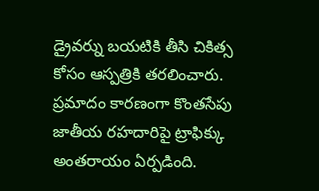డ్రైవర్ను బయటికి తీసి చికిత్స కోసం ఆస్పత్రికి తరలించారు.
ప్రమాదం కారణంగా కొంతసేపు జాతీయ రహదారిపై ట్రాఫిక్కు అంతరాయం ఏర్పడింది.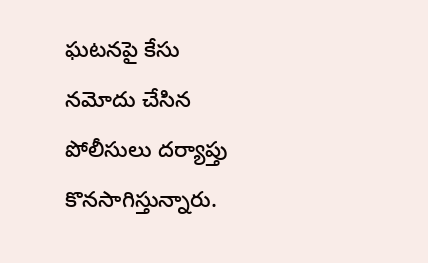ఘటనపై కేసు నమోదు చేసిన పోలీసులు దర్యాప్తు కొనసాగిస్తున్నారు.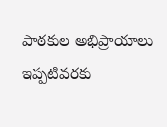పాఠకుల అభిప్రాయాలు
ఇప్పటివరకు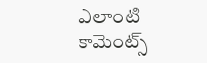ఎలాంటి కామెంట్స్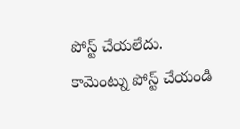పోస్ట్ చేయలేదు.
కామెంట్ను పోస్ట్ చేయండి